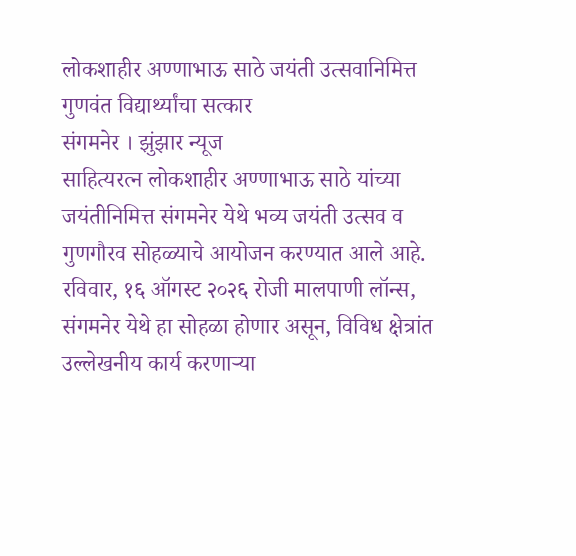लोकशाहीर अण्णाभाऊ साठे जयंती उत्सवानिमित्त गुणवंत विद्यार्थ्यांचा सत्कार
संगमनेर । झुंझार न्यूज
साहित्यरत्न लोकशाहीर अण्णाभाऊ साठे यांच्या जयंतीनिमित्त संगमनेर येथे भव्य जयंती उत्सव व गुणगौरव सोहळ्याचे आयोजन करण्यात आले आहे. रविवार, १६ ऑगस्ट २०२६ रोजी मालपाणी लॉन्स, संगमनेर येथे हा सोहळा होणार असून, विविध क्षेत्रांत उल्लेखनीय कार्य करणाऱ्या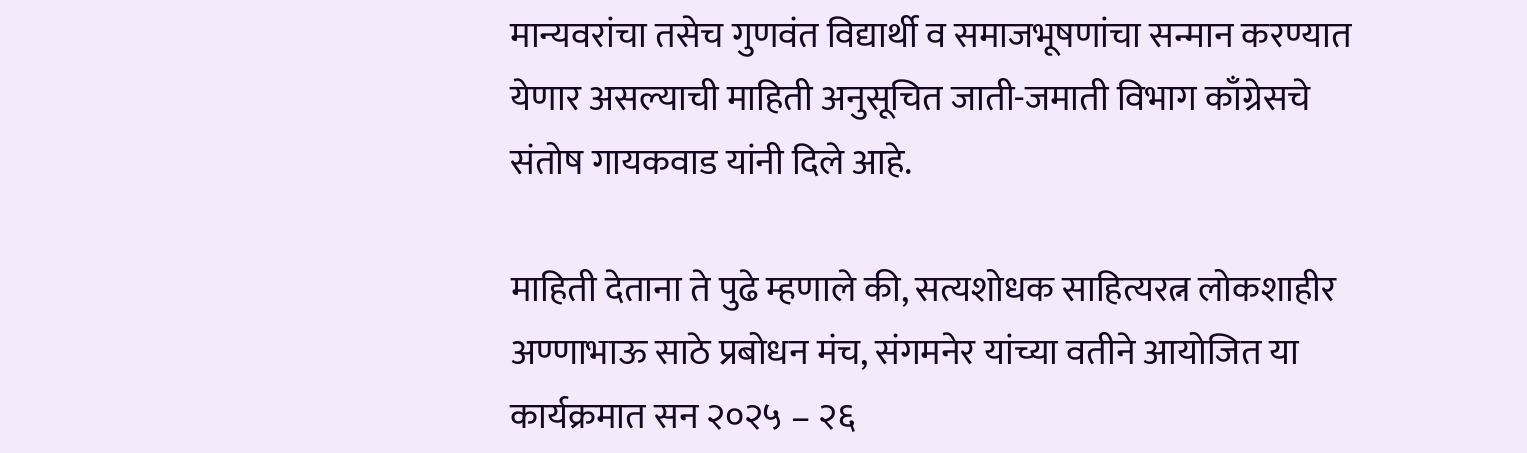मान्यवरांचा तसेच गुणवंत विद्यार्थी व समाजभूषणांचा सन्मान करण्यात येणार असल्याची माहिती अनुसूचित जाती-जमाती विभाग काँग्रेसचे संतोष गायकवाड यांनी दिले आहे.

माहिती देताना ते पुढे म्हणाले की, सत्यशोधक साहित्यरत्न लोकशाहीर अण्णाभाऊ साठे प्रबोधन मंच, संगमनेर यांच्या वतीने आयोजित या कार्यक्रमात सन २०२५ – २६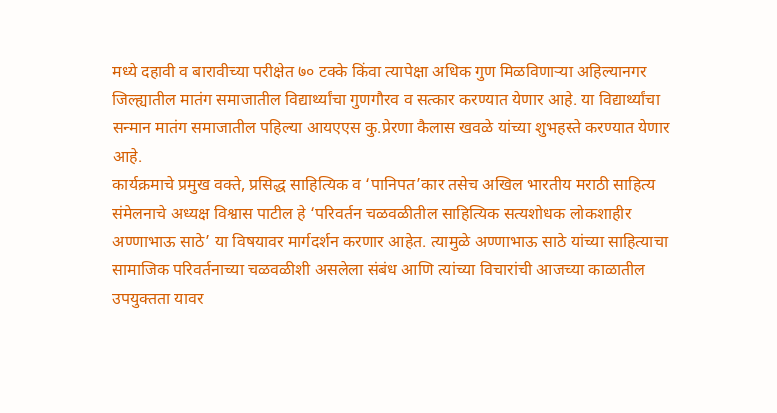मध्ये दहावी व बारावीच्या परीक्षेत ७० टक्के किंवा त्यापेक्षा अधिक गुण मिळविणाऱ्या अहिल्यानगर जिल्ह्यातील मातंग समाजातील विद्यार्थ्यांचा गुणगौरव व सत्कार करण्यात येणार आहे. या विद्यार्थ्यांचा सन्मान मातंग समाजातील पहिल्या आयएएस कु.प्रेरणा कैलास खवळे यांच्या शुभहस्ते करण्यात येणार आहे.
कार्यक्रमाचे प्रमुख वक्ते, प्रसिद्ध साहित्यिक व ‘पानिपत’कार तसेच अखिल भारतीय मराठी साहित्य संमेलनाचे अध्यक्ष विश्वास पाटील हे ‘परिवर्तन चळवळीतील साहित्यिक सत्यशोधक लोकशाहीर अण्णाभाऊ साठे’ या विषयावर मार्गदर्शन करणार आहेत. त्यामुळे अण्णाभाऊ साठे यांच्या साहित्याचा सामाजिक परिवर्तनाच्या चळवळीशी असलेला संबंध आणि त्यांच्या विचारांची आजच्या काळातील उपयुक्तता यावर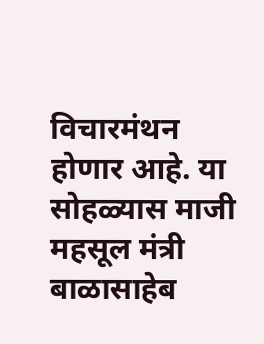विचारमंथन होणार आहे. या सोहळ्यास माजी महसूल मंत्री बाळासाहेब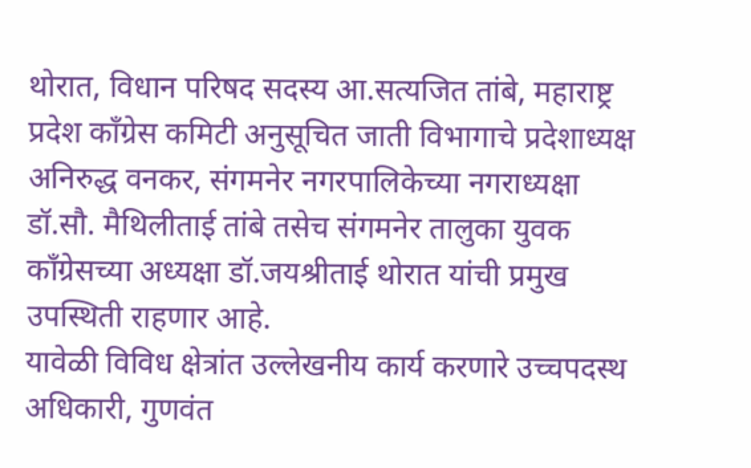थोरात, विधान परिषद सदस्य आ.सत्यजित तांबे, महाराष्ट्र प्रदेश काँग्रेस कमिटी अनुसूचित जाती विभागाचे प्रदेशाध्यक्ष अनिरुद्ध वनकर, संगमनेर नगरपालिकेच्या नगराध्यक्षा डॉ.सौ. मैथिलीताई तांबे तसेच संगमनेर तालुका युवक काँग्रेसच्या अध्यक्षा डॉ.जयश्रीताई थोरात यांची प्रमुख उपस्थिती राहणार आहे.
यावेळी विविध क्षेत्रांत उल्लेखनीय कार्य करणारे उच्चपदस्थ अधिकारी, गुणवंत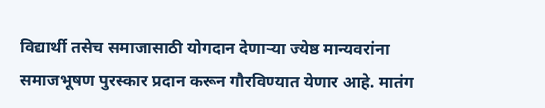विद्यार्थी तसेच समाजासाठी योगदान देणाऱ्या ज्येष्ठ मान्यवरांना समाजभूषण पुरस्कार प्रदान करून गौरविण्यात येणार आहे. मातंग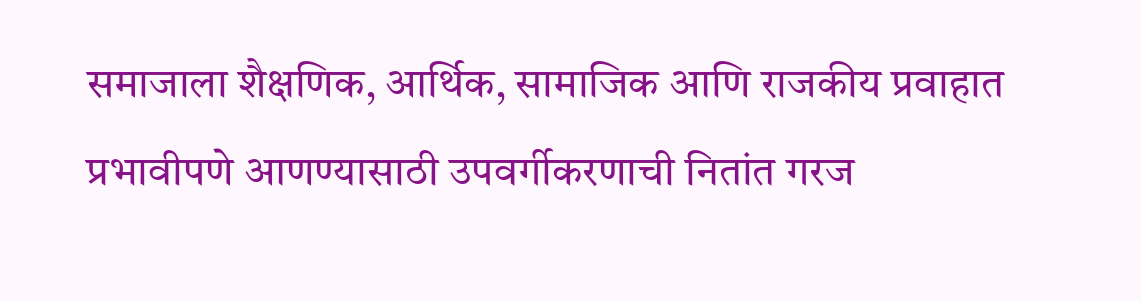समाजाला शैक्षणिक, आर्थिक, सामाजिक आणि राजकीय प्रवाहात प्रभावीपणे आणण्यासाठी उपवर्गीकरणाची नितांत गरज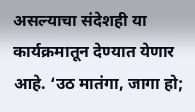असल्याचा संदेशही या कार्यक्रमातून देण्यात येणार आहे. ‘उठ मातंगा, जागा हो;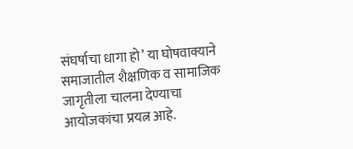संघर्षाचा धागा हो’ या घोषवाक्याने समाजातील शैक्षणिक व सामाजिक जागृतीला चालना देण्याचा आयोजकांचा प्रयत्न आहे.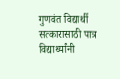गुणवंत विद्यार्थी सत्कारासाठी पात्र विद्यार्थ्यांनी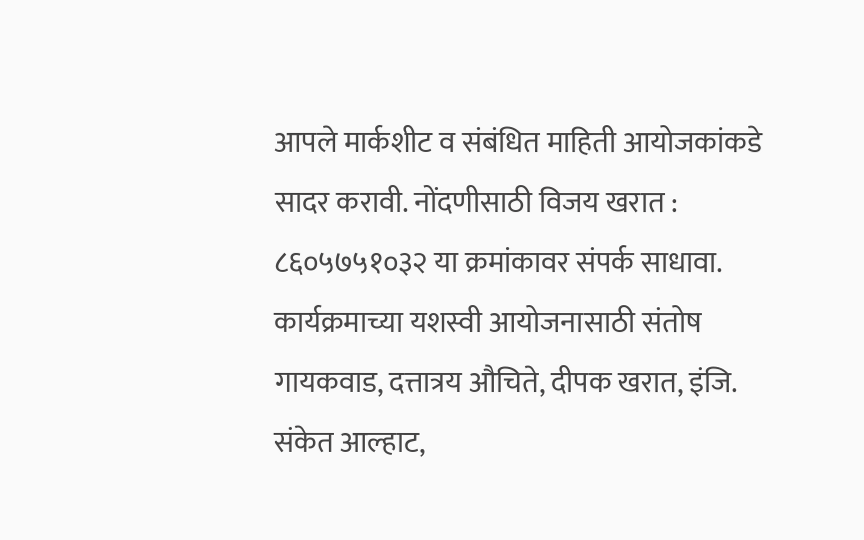आपले मार्कशीट व संबंधित माहिती आयोजकांकडे सादर करावी. नोंदणीसाठी विजय खरात : ८६०५७५१०३२ या क्रमांकावर संपर्क साधावा.
कार्यक्रमाच्या यशस्वी आयोजनासाठी संतोष गायकवाड, दत्तात्रय औचिते, दीपक खरात, इंजि. संकेत आल्हाट,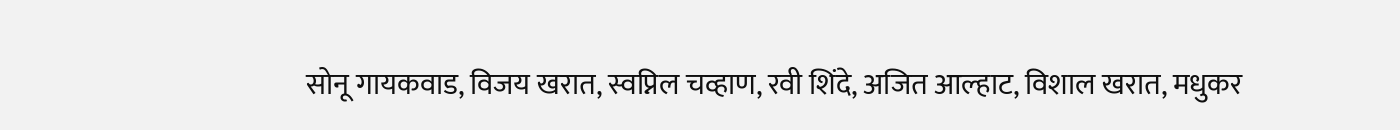सोनू गायकवाड, विजय खरात, स्वप्निल चव्हाण, रवी शिंदे, अजित आल्हाट, विशाल खरात, मधुकर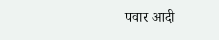पवार आदी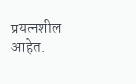प्रयत्नशील आहेत.